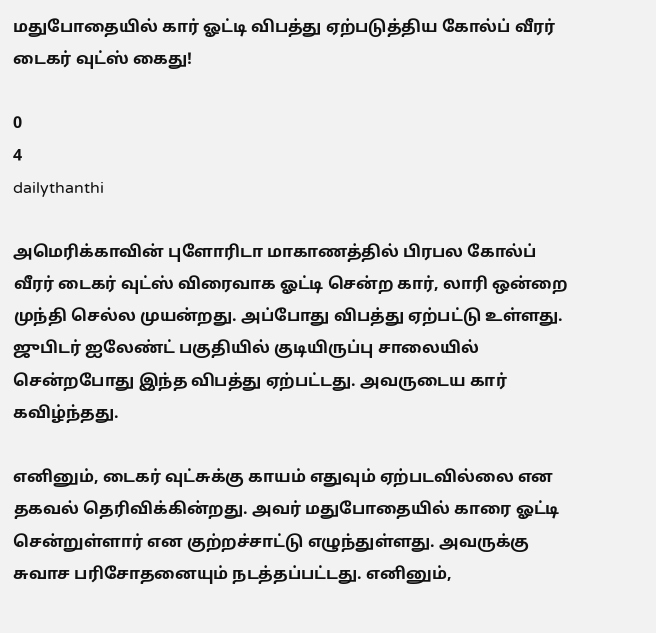மதுபோதையில் கார் ஓட்டி விபத்து ஏற்படுத்திய கோல்ப் வீரர் டைகர் வுட்ஸ் கைது!

0
4
dailythanthi

அமெரிக்காவின் புளோரிடா மாகாணத்தில் பிரபல கோல்ப் வீரர் டைகர் வுட்ஸ் விரைவாக ஓட்டி சென்ற கார், லாரி ஒன்றை முந்தி செல்ல முயன்றது. அப்போது விபத்து ஏற்பட்டு உள்ளது. ஜுபிடர் ஐலேண்ட் பகுதியில் குடியிருப்பு சாலையில் சென்றபோது இந்த விபத்து ஏற்பட்டது. அவருடைய கார் கவிழ்ந்தது.

எனினும், டைகர் வுட்சுக்கு காயம் எதுவும் ஏற்படவில்லை என தகவல் தெரிவிக்கின்றது. அவர் மதுபோதையில் காரை ஓட்டி சென்றுள்ளார் என குற்றச்சாட்டு எழுந்துள்ளது. அவருக்கு சுவாச பரிசோதனையும் நடத்தப்பட்டது. எனினும்,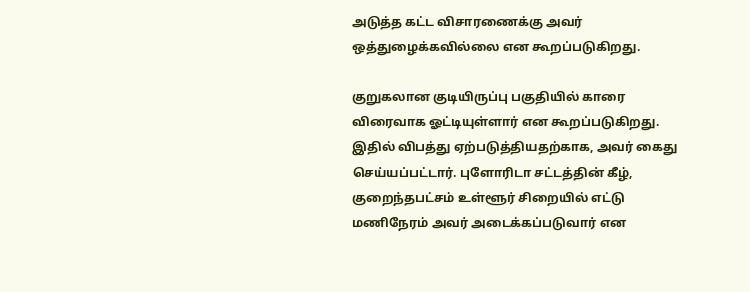அடுத்த கட்ட விசாரணைக்கு அவர் ஒத்துழைக்கவில்லை என கூறப்படுகிறது.

குறுகலான குடியிருப்பு பகுதியில் காரை விரைவாக ஓட்டியுள்ளார் என கூறப்படுகிறது. இதில் விபத்து ஏற்படுத்தியதற்காக, அவர் கைது செய்யப்பட்டார். புளோரிடா சட்டத்தின் கீழ், குறைந்தபட்சம் உள்ளூர் சிறையில் எட்டு மணிநேரம் அவர் அடைக்கப்படுவார் என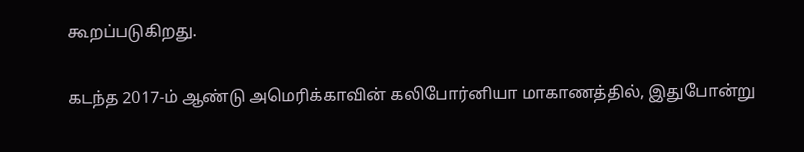கூறப்படுகிறது.

கடந்த 2017-ம் ஆண்டு அமெரிக்காவின் கலிபோர்னியா மாகாணத்தில், இதுபோன்று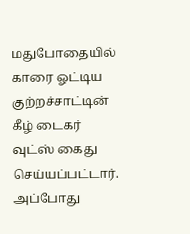மதுபோதையில் காரை ஓட்டிய குற்றச்சாட்டின் கீழ் டைகர் வுட்ஸ் கைது செய்யப்பட்டார். அப்போது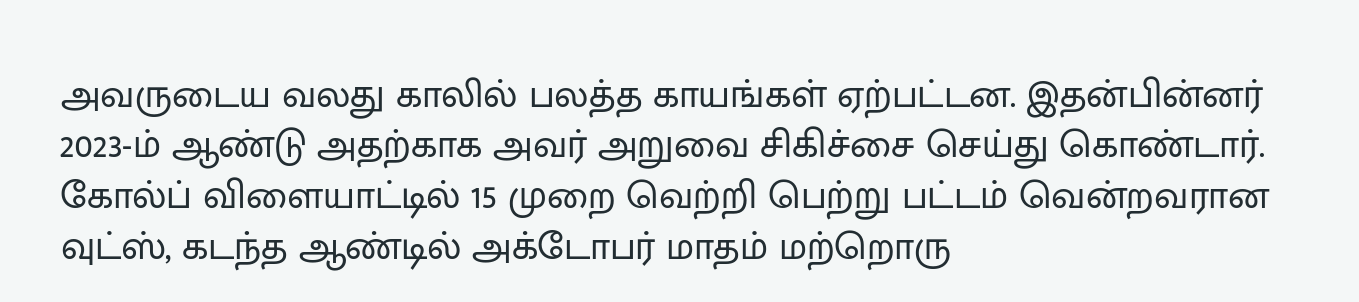அவருடைய வலது காலில் பலத்த காயங்கள் ஏற்பட்டன. இதன்பின்னர் 2023-ம் ஆண்டு அதற்காக அவர் அறுவை சிகிச்சை செய்து கொண்டார். கோல்ப் விளையாட்டில் 15 முறை வெற்றி பெற்று பட்டம் வென்றவரான வுட்ஸ், கடந்த ஆண்டில் அக்டோபர் மாதம் மற்றொரு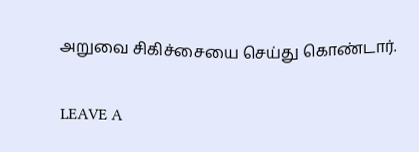அறுவை சிகிச்சையை செய்து கொண்டார்.

LEAVE A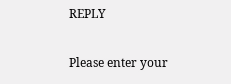REPLY

Please enter your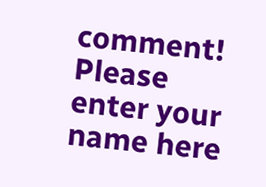comment!
Please enter your name here